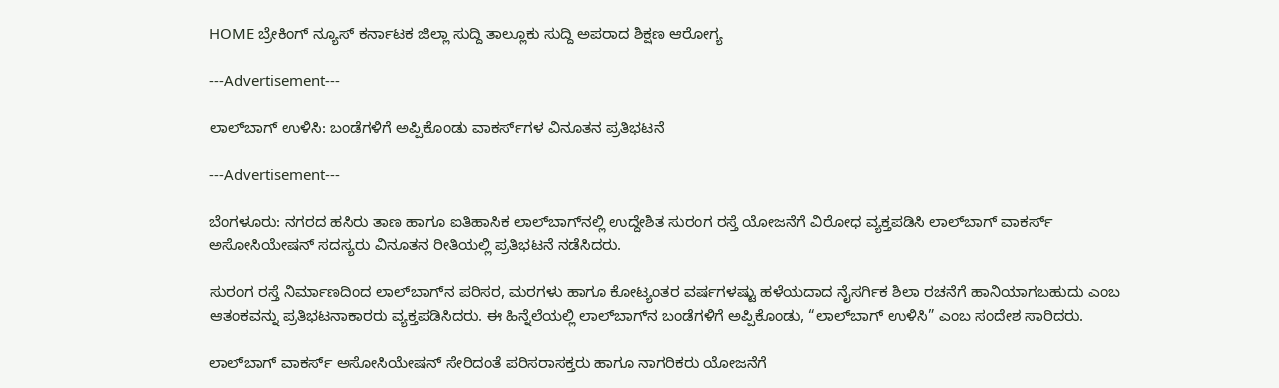HOME ಬ್ರೇಕಿಂಗ್ ನ್ಯೂಸ್ ಕರ್ನಾಟಕ ಜಿಲ್ಲಾ ಸುದ್ದಿ ತಾಲ್ಲೂಕು ಸುದ್ದಿ ಅಪರಾದ ಶಿಕ್ಷಣ ಆರೋಗ್ಯ

---Advertisement---

ಲಾಲ್‌ಬಾಗ್ ಉಳಿಸಿ: ಬಂಡೆಗಳಿಗೆ ಅಪ್ಪಿಕೊಂಡು ವಾಕರ್ಸ್‌ಗಳ ವಿನೂತನ ಪ್ರತಿಭಟನೆ

---Advertisement---

ಬೆಂಗಳೂರು: ನಗರದ ಹಸಿರು ತಾಣ ಹಾಗೂ ಐತಿಹಾಸಿಕ ಲಾಲ್‌ಬಾಗ್‌ನಲ್ಲಿ ಉದ್ದೇಶಿತ ಸುರಂಗ ರಸ್ತೆ ಯೋಜನೆಗೆ ವಿರೋಧ ವ್ಯಕ್ತಪಡಿಸಿ ಲಾಲ್‌ಬಾಗ್ ವಾಕರ್ಸ್‌ ಅಸೋಸಿಯೇಷನ್‌ ಸದಸ್ಯರು ವಿನೂತನ ರೀತಿಯಲ್ಲಿ ಪ್ರತಿಭಟನೆ ನಡೆಸಿದರು.

ಸುರಂಗ ರಸ್ತೆ ನಿರ್ಮಾಣದಿಂದ ಲಾಲ್‌ಬಾಗ್‌ನ ಪರಿಸರ, ಮರಗಳು ಹಾಗೂ ಕೋಟ್ಯಂತರ ವರ್ಷಗಳಷ್ಟು ಹಳೆಯದಾದ ನೈಸರ್ಗಿಕ ಶಿಲಾ ರಚನೆಗೆ ಹಾನಿಯಾಗಬಹುದು ಎಂಬ ಆತಂಕವನ್ನು ಪ್ರತಿಭಟನಾಕಾರರು ವ್ಯಕ್ತಪಡಿಸಿದರು. ಈ ಹಿನ್ನೆಲೆಯಲ್ಲಿ ಲಾಲ್‌ಬಾಗ್‌ನ ಬಂಡೆಗಳಿಗೆ ಅಪ್ಪಿಕೊಂಡು, “ಲಾಲ್‌ಬಾಗ್ ಉಳಿಸಿ” ಎಂಬ ಸಂದೇಶ ಸಾರಿದರು.

ಲಾಲ್‌ಬಾಗ್ ವಾಕರ್ಸ್‌ ಅಸೋಸಿಯೇಷನ್‌ ಸೇರಿದಂತೆ ಪರಿಸರಾಸಕ್ತರು ಹಾಗೂ ನಾಗರಿಕರು ಯೋಜನೆಗೆ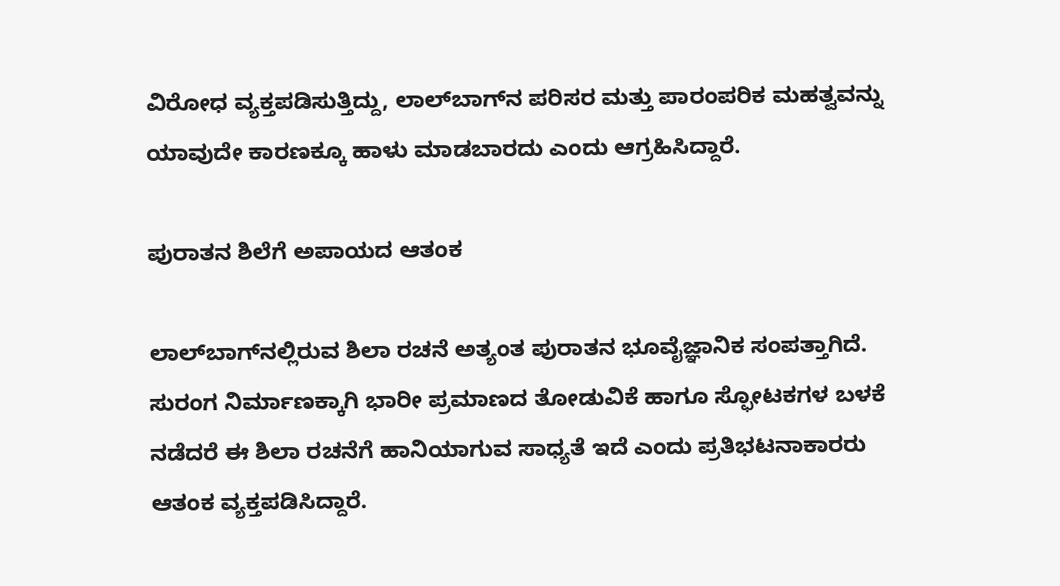ವಿರೋಧ ವ್ಯಕ್ತಪಡಿಸುತ್ತಿದ್ದು, ಲಾಲ್‌ಬಾಗ್‌ನ ಪರಿಸರ ಮತ್ತು ಪಾರಂಪರಿಕ ಮಹತ್ವವನ್ನು ಯಾವುದೇ ಕಾರಣಕ್ಕೂ ಹಾಳು ಮಾಡಬಾರದು ಎಂದು ಆಗ್ರಹಿಸಿದ್ದಾರೆ.

ಪುರಾತನ ಶಿಲೆಗೆ ಅಪಾಯದ ಆತಂಕ

ಲಾಲ್‌ಬಾಗ್‌ನಲ್ಲಿರುವ ಶಿಲಾ ರಚನೆ ಅತ್ಯಂತ ಪುರಾತನ ಭೂವೈಜ್ಞಾನಿಕ ಸಂಪತ್ತಾಗಿದೆ. ಸುರಂಗ ನಿರ್ಮಾಣಕ್ಕಾಗಿ ಭಾರೀ ಪ್ರಮಾಣದ ತೋಡುವಿಕೆ ಹಾಗೂ ಸ್ಫೋಟಕಗಳ ಬಳಕೆ ನಡೆದರೆ ಈ ಶಿಲಾ ರಚನೆಗೆ ಹಾನಿಯಾಗುವ ಸಾಧ್ಯತೆ ಇದೆ ಎಂದು ಪ್ರತಿಭಟನಾಕಾರರು ಆತಂಕ ವ್ಯಕ್ತಪಡಿಸಿದ್ದಾರೆ.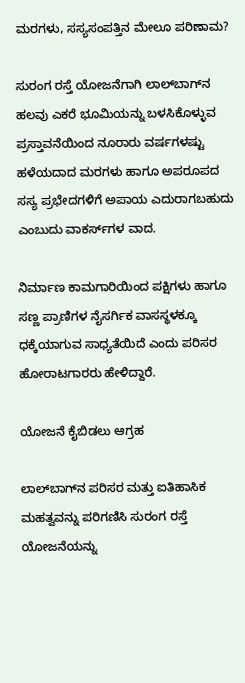ಮರಗಳು, ಸಸ್ಯಸಂಪತ್ತಿನ ಮೇಲೂ ಪರಿಣಾಮ?

ಸುರಂಗ ರಸ್ತೆ ಯೋಜನೆಗಾಗಿ ಲಾಲ್‌ಬಾಗ್‌ನ ಹಲವು ಎಕರೆ ಭೂಮಿಯನ್ನು ಬಳಸಿಕೊಳ್ಳುವ ಪ್ರಸ್ತಾವನೆಯಿಂದ ನೂರಾರು ವರ್ಷಗಳಷ್ಟು ಹಳೆಯದಾದ ಮರಗಳು ಹಾಗೂ ಅಪರೂಪದ ಸಸ್ಯ ಪ್ರಭೇದಗಳಿಗೆ ಅಪಾಯ ಎದುರಾಗಬಹುದು ಎಂಬುದು ವಾಕರ್ಸ್‌ಗಳ ವಾದ.

ನಿರ್ಮಾಣ ಕಾಮಗಾರಿಯಿಂದ ಪಕ್ಷಿಗಳು ಹಾಗೂ ಸಣ್ಣ ಪ್ರಾಣಿಗಳ ನೈಸರ್ಗಿಕ ವಾಸಸ್ಥಳಕ್ಕೂ ಧಕ್ಕೆಯಾಗುವ ಸಾಧ್ಯತೆಯಿದೆ ಎಂದು ಪರಿಸರ ಹೋರಾಟಗಾರರು ಹೇಳಿದ್ದಾರೆ.

ಯೋಜನೆ ಕೈಬಿಡಲು ಆಗ್ರಹ

ಲಾಲ್‌ಬಾಗ್‌ನ ಪರಿಸರ ಮತ್ತು ಐತಿಹಾಸಿಕ ಮಹತ್ವವನ್ನು ಪರಿಗಣಿಸಿ ಸುರಂಗ ರಸ್ತೆ ಯೋಜನೆಯನ್ನು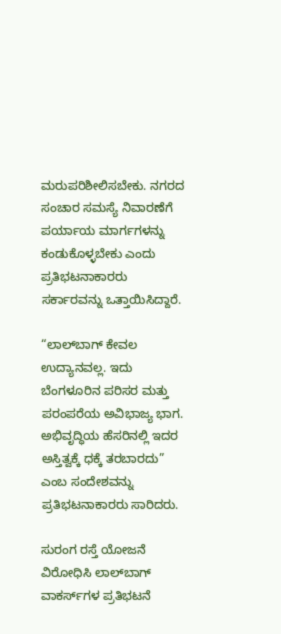ಮರುಪರಿಶೀಲಿಸಬೇಕು. ನಗರದ ಸಂಚಾರ ಸಮಸ್ಯೆ ನಿವಾರಣೆಗೆ ಪರ್ಯಾಯ ಮಾರ್ಗಗಳನ್ನು ಕಂಡುಕೊಳ್ಳಬೇಕು ಎಂದು ಪ್ರತಿಭಟನಾಕಾರರು ಸರ್ಕಾರವನ್ನು ಒತ್ತಾಯಿಸಿದ್ದಾರೆ.

“ಲಾಲ್‌ಬಾಗ್ ಕೇವಲ ಉದ್ಯಾನವಲ್ಲ. ಇದು ಬೆಂಗಳೂರಿನ ಪರಿಸರ ಮತ್ತು ಪರಂಪರೆಯ ಅವಿಭಾಜ್ಯ ಭಾಗ. ಅಭಿವೃದ್ಧಿಯ ಹೆಸರಿನಲ್ಲಿ ಇದರ ಅಸ್ತಿತ್ವಕ್ಕೆ ಧಕ್ಕೆ ತರಬಾರದು” ಎಂಬ ಸಂದೇಶವನ್ನು ಪ್ರತಿಭಟನಾಕಾರರು ಸಾರಿದರು.

ಸುರಂಗ ರಸ್ತೆ ಯೋಜನೆ ವಿರೋಧಿಸಿ ಲಾಲ್‌ಬಾಗ್ ವಾಕರ್ಸ್‌ಗಳ ಪ್ರತಿಭಟನೆ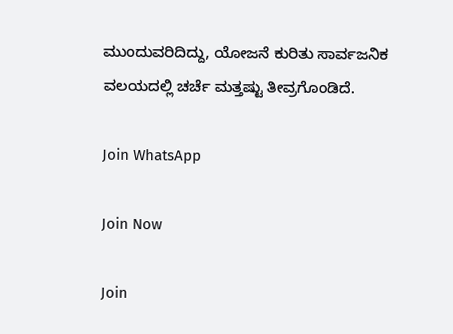ಮುಂದುವರಿದಿದ್ದು, ಯೋಜನೆ ಕುರಿತು ಸಾರ್ವಜನಿಕ ವಲಯದಲ್ಲಿ ಚರ್ಚೆ ಮತ್ತಷ್ಟು ತೀವ್ರಗೊಂಡಿದೆ.

Join WhatsApp

Join Now

Join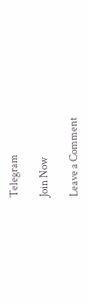Telegram

Join Now

Leave a Comment